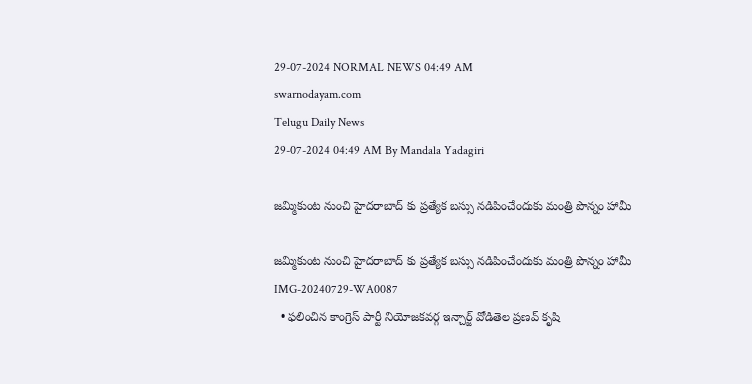29-07-2024 NORMAL NEWS 04:49 AM
swarnodayam.com
Telugu Daily News
29-07-2024 04:49 AM By Mandala Yadagiri

జమ్మికుంట నుంచి హైదరాబాద్ కు ప్రత్యేక బస్సు నడిపించేందుకు మంత్రి పొన్నం హామీ

జమ్మికుంట నుంచి హైదరాబాద్ కు ప్రత్యేక బస్సు నడిపించేందుకు మంత్రి పొన్నం హామీ
IMG-20240729-WA0087
  • ఫలించిన కాంగ్రెస్ పార్టీ నియోజకవర్గ ఇన్చార్జ్ వోడితెల ప్రణవ్ కృషి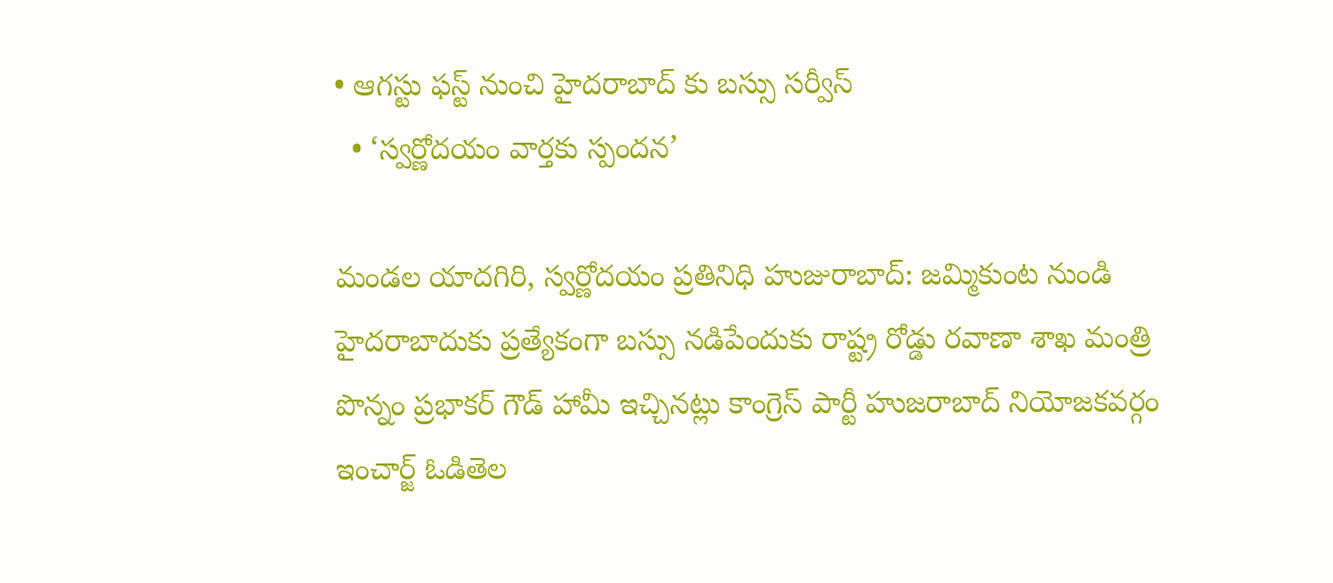• ఆగస్టు ఫస్ట్ నుంచి హైదరాబాద్ కు బస్సు సర్వీస్
  • ‘స్వర్ణోదయం వార్తకు స్పందన’

మండల యాదగిరి, స్వర్ణోదయం ప్రతినిధి హుజురాబాద్: జమ్మికుంట నుండి హైదరాబాదుకు ప్రత్యేకంగా బస్సు నడిపేందుకు రాష్ట్ర రోడ్డు రవాణా శాఖ మంత్రి పొన్నం ప్రభాకర్ గౌడ్ హామీ ఇచ్చినట్లు కాంగ్రెస్ పార్టీ హుజరాబాద్ నియోజకవర్గం ఇంచార్జ్ ఓడితెల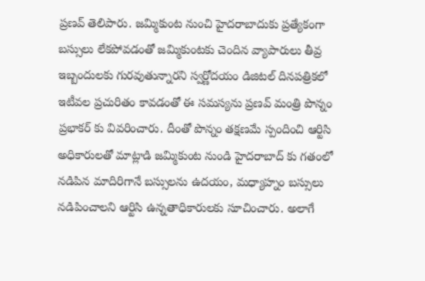ప్రణవ్ తెలిపారు. జమ్మికుంట నుంచి హైదరాబాదుకు ప్రత్యేకంగా బస్సులు లేకపోవడంతో జమ్మికుంటకు చెందిన వ్యాపారులు తీవ్ర ఇబ్బందులకు గురవుతున్నారని స్వర్ణోదయం డిజిటల్ దినపత్రికలో ఇటీవల ప్రచురితం కావడంతో ఈ సమస్యను ప్రణవ్ మంత్రి పొన్నం ప్రభాకర్ కు వివరించారు. దీంతో పొన్నం తక్షణమే స్పందించి ఆర్టిసి అధికారులతో మాట్లాడి జమ్మికుంట నుండి హైదరాబాద్ కు గతంలో నడిపిన మాదిరిగానే బస్సులను ఉదయం, మధ్యాహ్నం బస్సులు నడిపించాలని ఆర్టిసి ఉన్నతాధికారులకు సూచించారు. అలాగే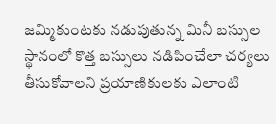జమ్మికుంటకు నడుపుతున్న మినీ బస్సుల స్థానంలో కొత్త బస్సులు నడిపించేలా చర్యలు తీసుకోవాలని ప్రయాణికులకు ఎలాంటి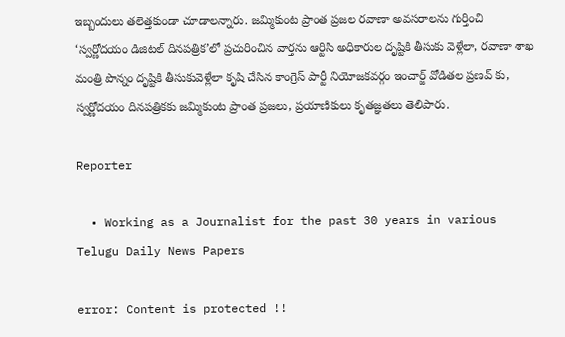ఇబ్బందులు తలెత్తకుండా చూడాలన్నారు. జమ్మికుంట ప్రాంత ప్రజల రవాణా అవసరాలను గుర్తించి ‘స్వర్ణోదయం డిజిటల్ దినపత్రిక’లో ప్రచురించిన వార్తను ఆర్టిసి అధికారుల దృష్టికి తీసుకు వెళ్లేలా, రవాణా శాఖ మంత్రి పొన్నం దృష్టికి తీసుకువెళ్లేలా కృషి చేసిన కాంగ్రెస్ పార్టీ నియోజకవర్గం ఇంచార్జ్ వోడితల ప్రణవ్ కు, స్వర్ణోదయం దినపత్రికకు జమ్మికుంట ప్రాంత ప్రజలు, ప్రయాణికులు కృతజ్ఞతలు తెలిపారు.

Reporter

  • Working as a Journalist for the past 30 years in various Telugu Daily News Papers

error: Content is protected !!